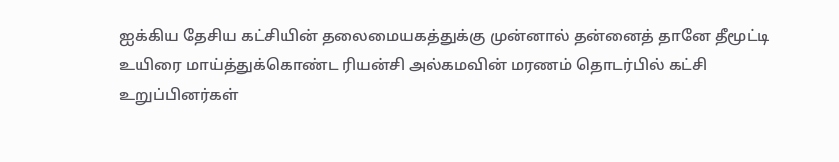ஐக்கிய தேசிய கட்சியின் தலைமையகத்துக்கு முன்னால் தன்னைத் தானே தீமூட்டி உயிரை மாய்த்துக்கொண்ட ரியன்சி அல்கமவின் மரணம் தொடர்பில் கட்சி உறுப்பினர்கள்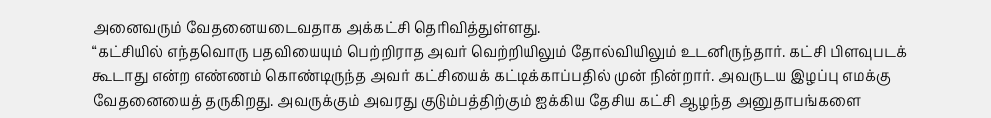அனைவரும் வேதனையடைவதாக அக்கட்சி தெரிவித்துள்ளது.
“கட்சியில் எந்தவொரு பதவியையும் பெற்றிராத அவர் வெற்றியிலும் தோல்வியிலும் உடனிருந்தார். கட்சி பிளவுபடக் கூடாது என்ற எண்ணம் கொண்டிருந்த அவர் கட்சியைக் கட்டிக்காப்பதில் முன் நின்றார். அவருடய இழப்பு எமக்கு வேதனையைத் தருகிறது. அவருக்கும் அவரது குடும்பத்திற்கும் ஐக்கிய தேசிய கட்சி ஆழந்த அனுதாபங்களை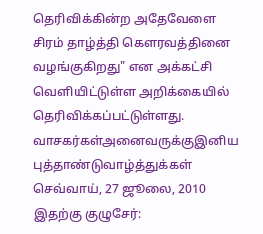தெரிவிக்கின்ற அதேவேளை சிரம் தாழ்த்தி கௌரவத்தினை வழங்குகிறது" என அக்கட்சி வெளியிட்டுள்ள அறிக்கையில் தெரிவிக்கப்பட்டுள்ளது.
வாசகர்கள்அனைவருக்குஇனிய புத்தாண்டுவாழ்த்துக்கள்
செவ்வாய், 27 ஜூலை, 2010
இதற்கு குழுசேர்: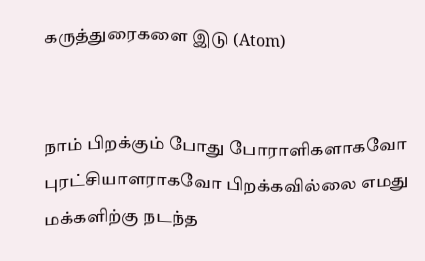கருத்துரைகளை இடு (Atom)


நாம் பிறக்கும் போது போராளிகளாகவோ புரட்சியாளராகவோ பிறக்கவில்லை எமது மக்களிற்கு நடந்த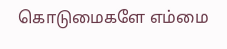கொடுமைகளே எம்மை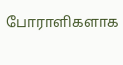போராளிகளாக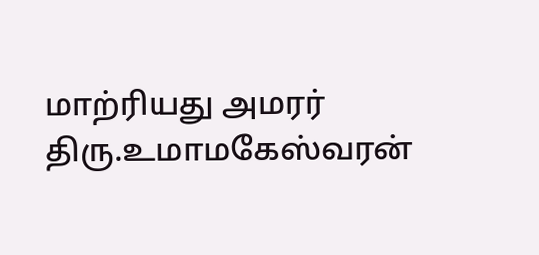மாற்ரியது அமரர் திரு.உமாமகேஸ்வரன்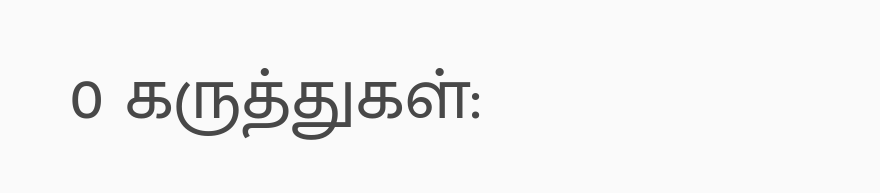0 கருத்துகள்: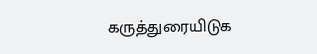கருத்துரையிடுக